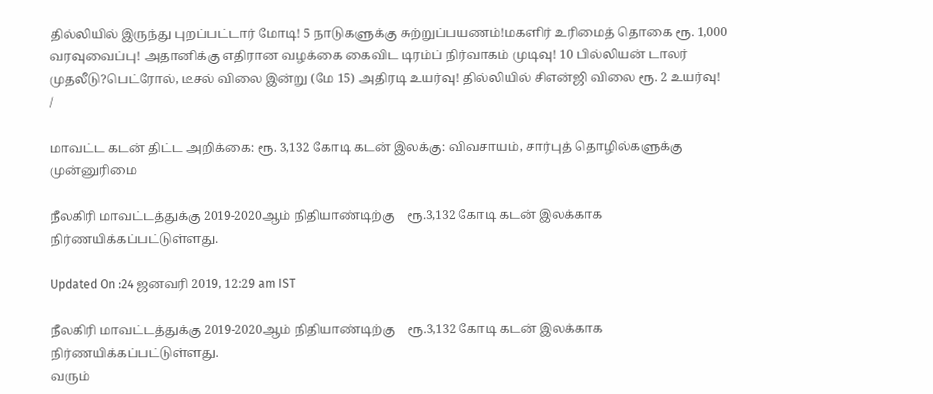தில்லியில் இருந்து புறப்பட்டார் மோடி! 5 நாடுகளுக்கு சுற்றுப்பயணம்!மகளிர் உரிமைத் தொகை ரூ. 1,000 வரவுவைப்பு! அதானிக்கு எதிரான வழக்கை கைவிட டிரம்ப் நிர்வாகம் முடிவு! 10 பில்லியன் டாலர் முதலீடு?பெட்ரோல், டீசல் விலை இன்று (மே 15) அதிரடி உயர்வு! தில்லியில் சிஎன்ஜி விலை ரூ. 2 உயர்வு!
/

மாவட்ட கடன் திட்ட அறிக்கை: ரூ. 3,132 கோடி கடன் இலக்கு: விவசாயம், சார்புத் தொழில்களுக்கு முன்னுரிமை

நீலகிரி மாவட்டத்துக்கு 2019-2020ஆம் நிதியாண்டிற்கு    ரூ.3,132 கோடி கடன் இலக்காக நிர்ணயிக்கப்பட்டுள்ளது.

Updated On :24 ஜனவரி 2019, 12:29 am IST

நீலகிரி மாவட்டத்துக்கு 2019-2020ஆம் நிதியாண்டிற்கு    ரூ.3,132 கோடி கடன் இலக்காக நிர்ணயிக்கப்பட்டுள்ளது.
வரும்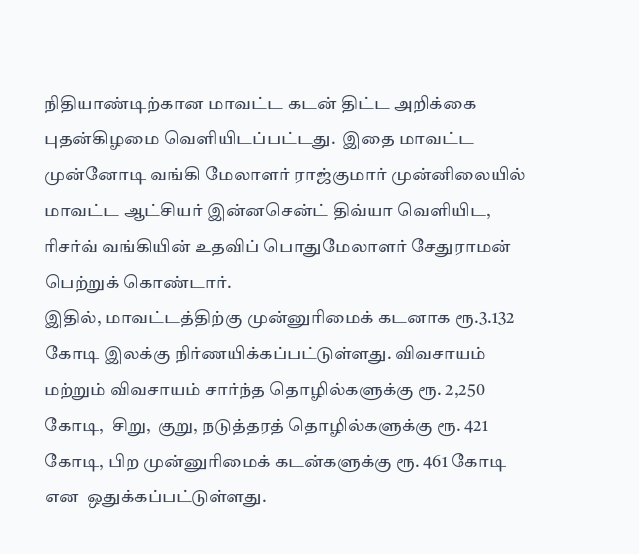நிதியாண்டிற்கான மாவட்ட கடன் திட்ட அறிக்கை புதன்கிழமை வெளியிடப்பட்டது.  இதை மாவட்ட முன்னோடி வங்கி மேலாளர் ராஜ்குமார் முன்னிலையில்  மாவட்ட ஆட்சியர் இன்னசென்ட் திவ்யா வெளியிட, ரிசர்வ் வங்கியின் உதவிப் பொதுமேலாளர் சேதுராமன் பெற்றுக் கொண்டார்.
இதில், மாவட்டத்திற்கு முன்னுரிமைக் கடனாக ரூ.3.132 கோடி இலக்கு நிர்ணயிக்கப்பட்டுள்ளது. விவசாயம் மற்றும் விவசாயம் சார்ந்த தொழில்களுக்கு ரூ. 2,250 கோடி,  சிறு,  குறு, நடுத்தரத் தொழில்களுக்கு ரூ. 421 கோடி, பிற முன்னுரிமைக் கடன்களுக்கு ரூ. 461 கோடி என  ஒதுக்கப்பட்டுள்ளது.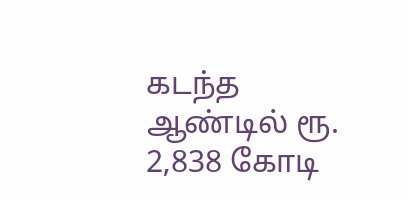கடந்த ஆண்டில் ரூ. 2,838 கோடி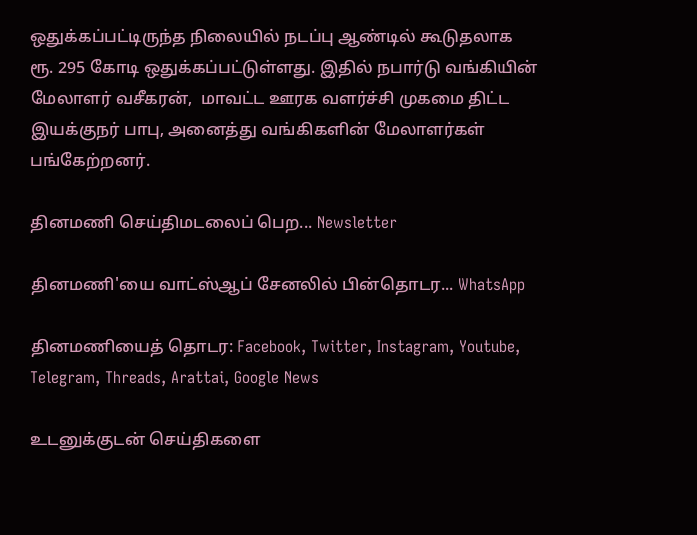ஒதுக்கப்பட்டிருந்த நிலையில் நடப்பு ஆண்டில் கூடுதலாக ரூ. 295 கோடி ஒதுக்கப்பட்டுள்ளது. இதில் நபார்டு வங்கியின் மேலாளர் வசீகரன்,  மாவட்ட ஊரக வளர்ச்சி முகமை திட்ட இயக்குநர் பாபு, அனைத்து வங்கிகளின் மேலாளர்கள் பங்கேற்றனர்.

தினமணி செய்திமடலைப் பெற... Newsletter

தினமணி'யை வாட்ஸ்ஆப் சேனலில் பின்தொடர... WhatsApp

தினமணியைத் தொடர: Facebook, Twitter, Instagram, Youtube, Telegram, Threads, Arattai, Google News

உடனுக்குடன் செய்திகளை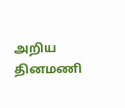அறிய தினமணி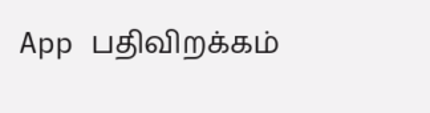App பதிவிறக்கம்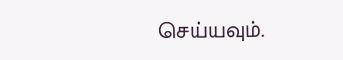செய்யவும்.